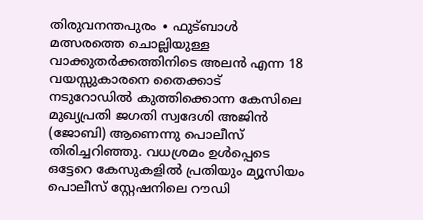തിരുവനന്തപുരം ∙ ഫുട്ബാൾ മത്സരത്തെ ചൊല്ലിയുള്ള വാക്കുതർക്കത്തിനിടെ അലൻ എന്ന 18 വയസ്സുകാരനെ തൈക്കാട് നടുറോഡിൽ കുത്തിക്കൊന്ന കേസിലെ മുഖ്യപ്രതി ജഗതി സ്വദേശി അജിൻ (ജോബി) ആണെന്നു പൊലീസ് തിരിച്ചറിഞ്ഞു. വധശ്രമം ഉൾപ്പെടെ ഒട്ടേറെ കേസുകളിൽ പ്രതിയും മ്യൂസിയം പൊലീസ് സ്റ്റേഷനിലെ റൗഡി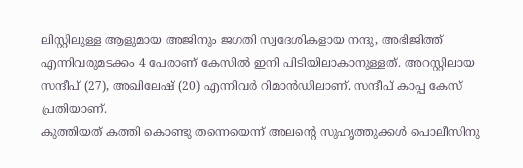ലിസ്റ്റിലുള്ള ആളുമായ അജിനും ജഗതി സ്വദേശികളായ നന്ദു, അഭിജിത്ത് എന്നിവരുമടക്കം 4 പേരാണ് കേസിൽ ഇനി പിടിയിലാകാനുള്ളത്. അറസ്റ്റിലായ സന്ദീപ് (27), അഖിലേഷ് (20) എന്നിവർ റിമാൻഡിലാണ്. സന്ദീപ് കാപ്പ കേസ് പ്രതിയാണ്.
കുത്തിയത് കത്തി കൊണ്ടു തന്നെയെന്ന് അലന്റെ സുഹൃത്തുക്കൾ പൊലീസിനു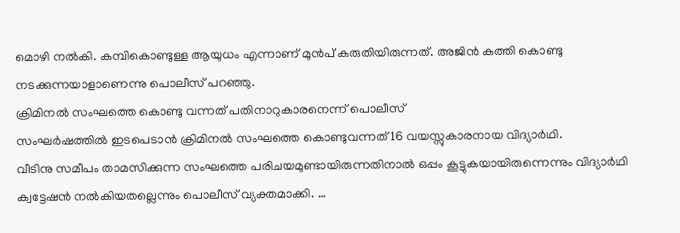മൊഴി നൽകി. കമ്പികൊണ്ടുള്ള ആയുധം എന്നാണ് മുൻപ് കരുതിയിരുന്നത്. അജിൻ കത്തി കൊണ്ടു നടക്കുന്നയാളാണെന്നു പൊലീസ് പറഞ്ഞു.
ക്രിമിനൽ സംഘത്തെ കൊണ്ടു വന്നത് പതിനാറുകാരനെന്ന് പൊലീസ്
സംഘർഷത്തിൽ ഇടപെടാൻ ക്രിമിനൽ സംഘത്തെ കൊണ്ടുവന്നത് 16 വയസ്സുകാരനായ വിദ്യാർഥി.
വീടിനു സമീപം താമസിക്കുന്ന സംഘത്തെ പരിചയമുണ്ടായിരുന്നതിനാൽ ഒപ്പം കൂട്ടുകയായിരുന്നെന്നും വിദ്യാർഥി ക്വട്ടേഷൻ നൽകിയതല്ലെന്നും പൊലീസ് വ്യക്തമാക്കി. …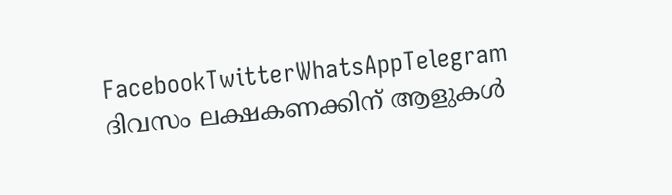FacebookTwitterWhatsAppTelegram
ദിവസം ലക്ഷകണക്കിന് ആളുകൾ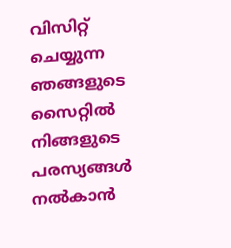വിസിറ്റ് ചെയ്യുന്ന ഞങ്ങളുടെ സൈറ്റിൽ നിങ്ങളുടെ പരസ്യങ്ങൾ നൽകാൻ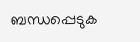ബന്ധപ്പെടുക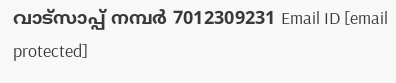വാട്സാപ്പ് നമ്പർ 7012309231 Email ID [email protected]